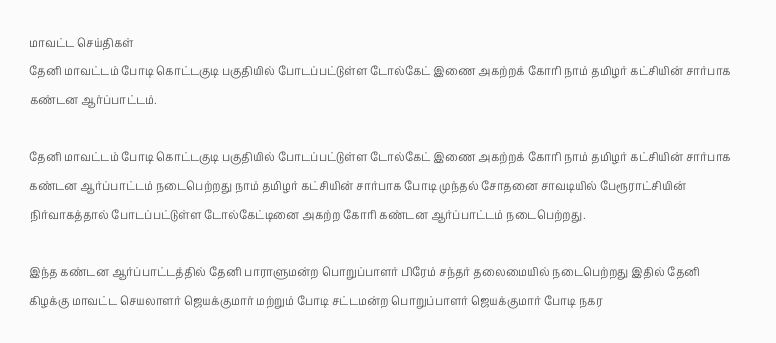மாவட்ட செய்திகள்
தேனி மாவட்டம் போடி கொட்டகுடி பகுதியில் போடப்பட்டுள்ள டோல்கேட் இணை அகற்றக் கோரி நாம் தமிழர் கட்சியின் சார்பாக கண்டன ஆர்ப்பாட்டம்.

தேனி மாவட்டம் போடி கொட்டகுடி பகுதியில் போடப்பட்டுள்ள டோல்கேட் இணை அகற்றக் கோரி நாம் தமிழர் கட்சியின் சார்பாக கண்டன ஆர்ப்பாட்டம் நடைபெற்றது நாம் தமிழர் கட்சியின் சார்பாக போடி முந்தல் சோதனை சாவடியில் பேரூராட்சியின் நிர்வாகத்தால் போடப்பட்டுள்ள டோல்கேட்டினை அகற்ற கோரி கண்டன ஆர்ப்பாட்டம் நடைபெற்றது.

இந்த கண்டன ஆர்ப்பாட்டத்தில் தேனி பாராளுமன்ற பொறுப்பாளர் பிரேம் சந்தர் தலைமையில் நடைபெற்றது இதில் தேனி கிழக்கு மாவட்ட செயலாளர் ஜெயக்குமார் மற்றும் போடி சட்டமன்ற பொறுப்பாளர் ஜெயக்குமார் போடி நகர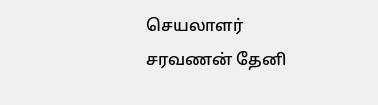செயலாளர் சரவணன் தேனி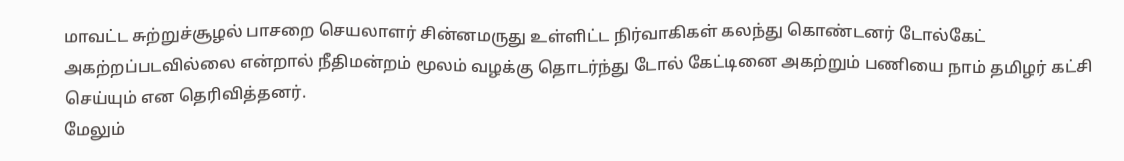மாவட்ட சுற்றுச்சூழல் பாசறை செயலாளர் சின்னமருது உள்ளிட்ட நிர்வாகிகள் கலந்து கொண்டனர் டோல்கேட் அகற்றப்படவில்லை என்றால் நீதிமன்றம் மூலம் வழக்கு தொடர்ந்து டோல் கேட்டினை அகற்றும் பணியை நாம் தமிழர் கட்சி செய்யும் என தெரிவித்தனர்.
மேலும்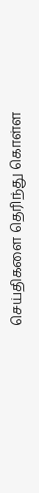செய்திகளை தெரிந்து கொள்ள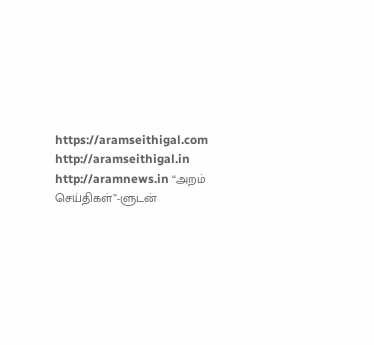https://aramseithigal.com http://aramseithigal.in http://aramnews.in “அறம் செய்திகள்”-ளுடன்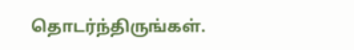தொடர்ந்திருங்கள்.